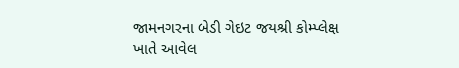જામનગરના બેડી ગેઇટ જયશ્રી કોમ્પ્લેક્ષ ખાતે આવેલ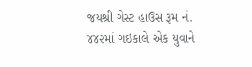જયશ્રી ગેસ્ટ હાઉસ રૂમ નં. ૪૪૨માં ગઇકાલે એક યુવાને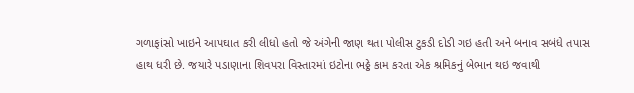ગળાફાંસો ખાઇને આપઘાત કરી લીધો હતો જે અંગેની જાણ થતા પોલીસ ટુકડી દોડી ગઇ હતી અને બનાવ સબંધે તપાસ હાથ ધરી છે. જયારે પડાણાના શિવપરા વિસ્તારમાં ઇટોના ભઠ્ઠે કામ કરતા એક શ્રમિકનું બેભાન થઇ જવાથી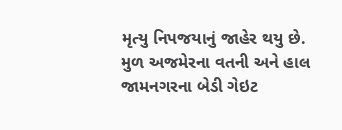મૃત્યુ નિપજયાનું જાહેર થયુ છે.
મુળ અજમેરના વતની અને હાલ જામનગરના બેડી ગેઇટ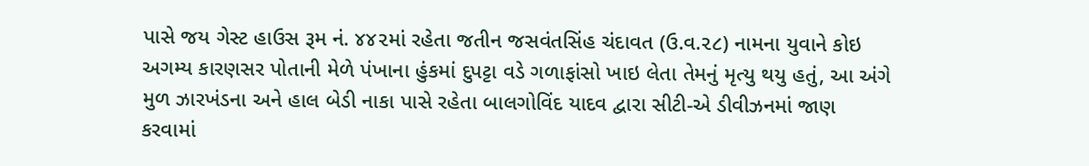પાસે જય ગેસ્ટ હાઉસ રૂમ નં. ૪૪૨માં રહેતા જતીન જસવંતસિંહ ચંદાવત (ઉ.વ.૨૮) નામના યુવાને કોઇ અગમ્ય કારણસર પોતાની મેળે પંખાના હુંકમાં દુપટ્ટા વડે ગળાફાંસો ખાઇ લેતા તેમનું મૃત્યુ થયુ હતું, આ અંગે મુળ ઝારખંડના અને હાલ બેડી નાકા પાસે રહેતા બાલગોવિંદ યાદવ દ્વારા સીટી-એ ડીવીઝનમાં જાણ કરવામાં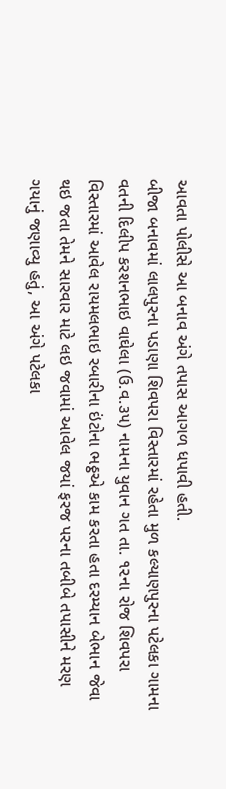આવતા પોલીસે આ બનાવ અંગે તપાસ આગળ ધપાવી હતી.
બીજા બનાવમાં લાલપુરના પડાણા શિવપરા વિસ્તારમાં રહેતા મુળ કલ્યાણપુરના પટેલકા ગામના વતની દિલીપ કરશનભાઇ વાઘેલા (ઉ.વ.૩૫) નામના યુવાન ગત તા. ૧૨ના રોજ શિવપરા વિસ્તારમાં આવેલ રાયમલભાઇ રબારીના ઇંટોના ભઠ્ઠએ કામ કરતા હતા દરમ્યાન બેભાન જેવા થઇ જતા તેમને સારવાર માટે લઇ જવામાં આવેલ જયાં ફરજ પરના તબીબે તપાસીને મરણ ગયાનું જણાવ્યુ હતું, આ અંગે પટેલકા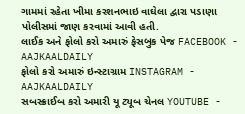ગામમાં રહેતા ખીમા કરશનભાઇ વાઘેલા દ્વારા પડાણા પોલીસમાં જાણ કરવામાં આવી હતી.
લાઈક અને ફોલો કરો અમારું ફેસબુક પેજ FACEBOOK - AAJKAALDAILY
ફોલો કરો અમારું ઇન્સ્ટાગ્રામ INSTAGRAM - AAJKAALDAILY
સબસ્ક્રાઈબ કરો અમારી યૂ ટ્યૂબ ચેનલ YOUTUBE -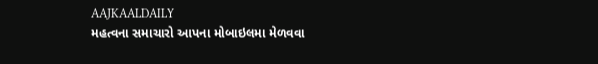AAJKAALDAILY
મહત્વના સમાચારો આપના મોબાઇલમા મેળવવા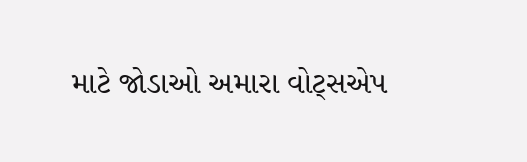માટે જોડાઓ અમારા વોટ્સએપ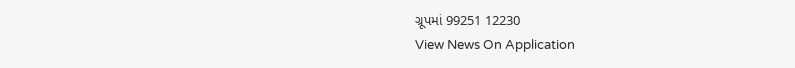ગ્રૂપમાં 99251 12230
View News On Application